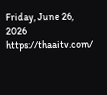Friday, June 26, 2026
https://thaaitv.com/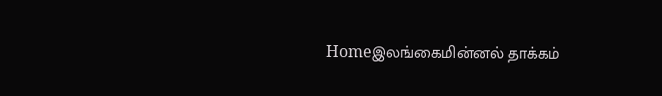Homeஇலங்கைமின்னல் தாக்கம்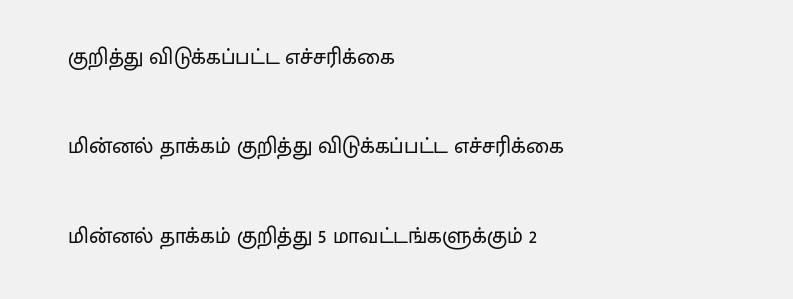குறித்து விடுக்கப்பட்ட எச்சரிக்கை

மின்னல் தாக்கம் குறித்து விடுக்கப்பட்ட எச்சரிக்கை

மின்னல் தாக்கம் குறித்து 5 மாவட்டங்களுக்கும் 2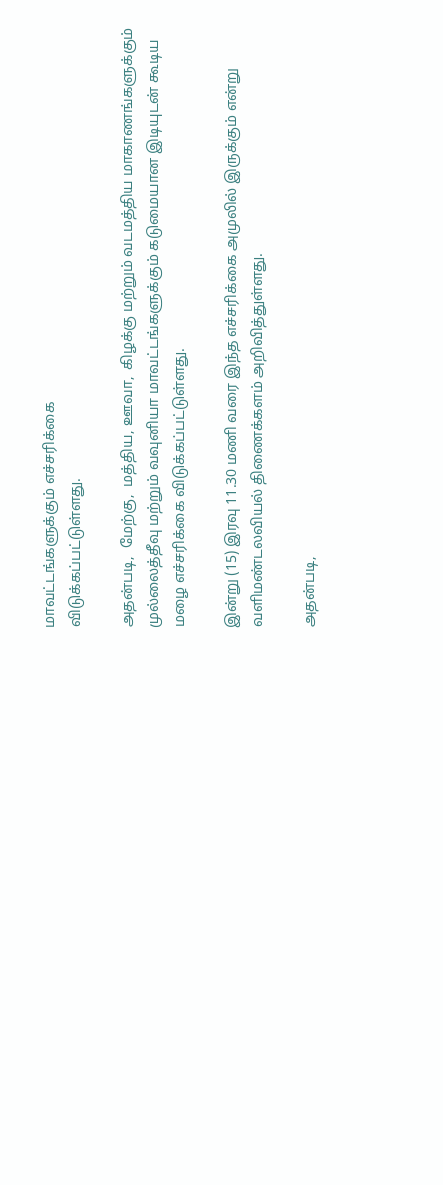மாவட்டங்களுக்கும் எச்சரிக்கை
விடுக்கப்பட்டுள்ளது.

அதன்படி,  மேற்கு,  மத்திய, ஊவா,  கிழக்கு மற்றும் வடமத்திய மாகாணங்களுக்கும்
முல்லைத்தீவு மற்றும் வவுனியா மாவட்டங்களுக்கும் கடுமையான இடியுடன் கூடிய
மழை எச்சரிக்கை விடுக்கப்பட்டுள்ளது.

இன்று (15) இரவு 11.30 மணி வரை இந்த எச்சரிக்கை அமுலில் இருக்கும் என்று
வளிமண்டலவியல் திணைக்களம் அறிவித்துள்ளது.

அதன்படி,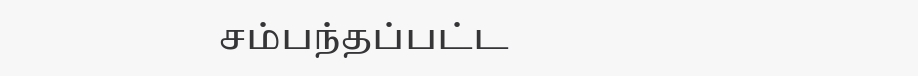சம்பந்தப்பட்ட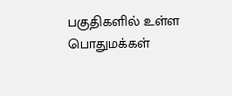பகுதிகளில் உள்ள பொதுமக்கள்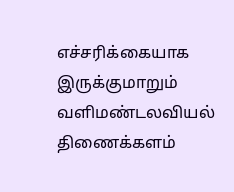எச்சரிக்கையாக
இருக்குமாறும் வளிமண்டலவியல் திணைக்களம்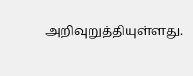அறிவுறுத்தியுள்ளது.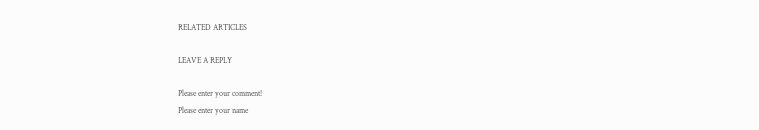RELATED ARTICLES

LEAVE A REPLY

Please enter your comment!
Please enter your name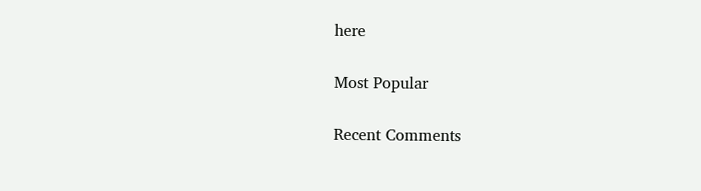here

Most Popular

Recent Comments